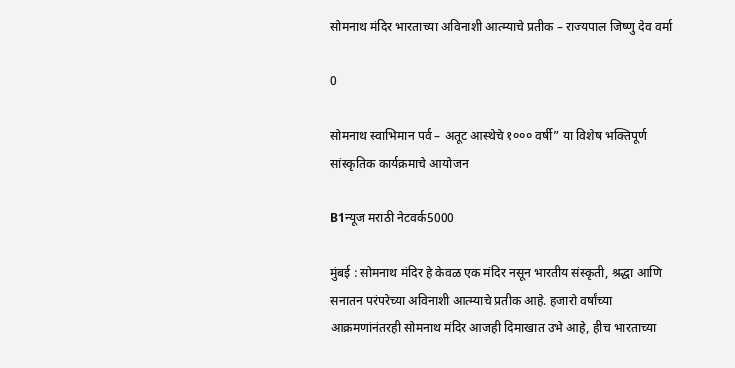सोमनाथ मंदिर भारताच्या अविनाशी आत्म्याचे प्रतीक – राज्यपाल जिष्णु देव वर्मा

0

सोमनाथ स्वाभिमान पर्व – अतूट आस्थेचे १००० वर्षी” या विशेष भक्तिपूर्ण सांस्कृतिक कार्यक्रमाचे आयोजन

B1न्यूज मराठी नेटवर्क5000

मुंबई : सोमनाथ मंदिर हे केवळ एक मंदिर नसून भारतीय संस्कृती, श्रद्धा आणि सनातन परंपरेच्या अविनाशी आत्म्याचे प्रतीक आहे. हजारो वर्षांच्या आक्रमणांनंतरही सोमनाथ मंदिर आजही दिमाखात उभे आहे, हीच भारताच्या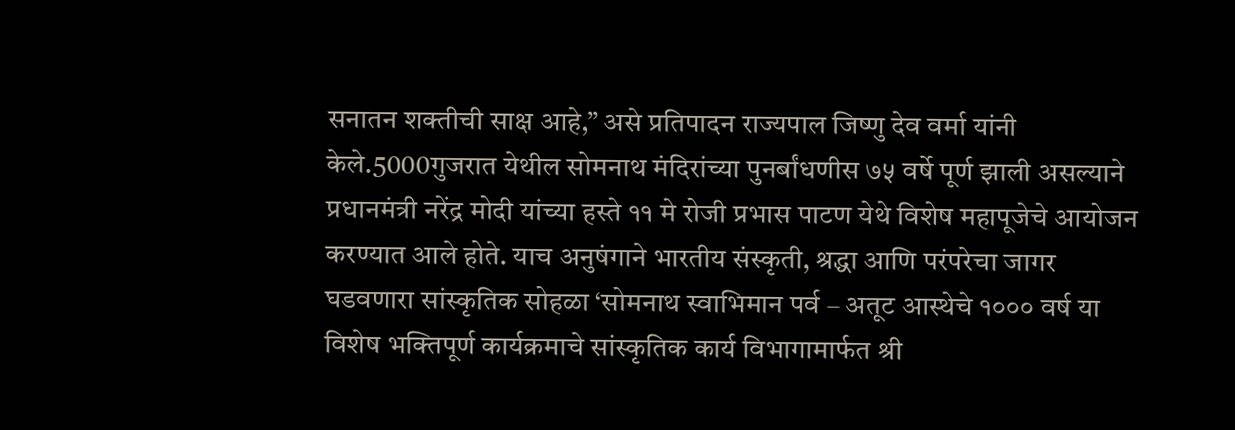सनातन शक्तीची साक्ष आहे,” असे प्रतिपादन राज्यपाल जिष्णु देव वर्मा यांनी केले.5000गुजरात येथील सोमनाथ मंदिरांच्या पुनर्बांधणीस ७५ वर्षे पूर्ण झाली असल्याने प्रधानमंत्री नरेंद्र मोदी यांच्या हस्ते ११ मे रोजी प्रभास पाटण येथे विशेष महापूजेचे आयोजन करण्यात आले होते. याच अनुषंगाने भारतीय संस्कृती, श्रद्धा आणि परंपरेचा जागर घडवणारा सांस्कृतिक सोहळा ‘सोमनाथ स्वाभिमान पर्व – अतूट आस्थेचे १००० वर्ष या विशेष भक्तिपूर्ण कार्यक्रमाचे सांस्कृतिक कार्य विभागामार्फत श्री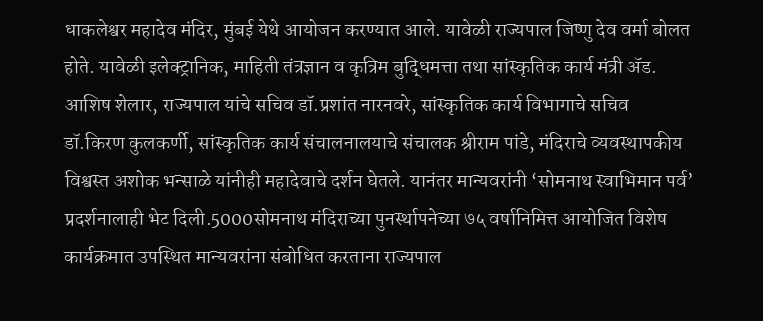धाकलेश्वर महादेव मंदिर, मुंबई येथे आयोजन करण्यात आले. यावेळी राज्यपाल जिष्णु देव वर्मा बोलत होते. यावेळी इलेक्ट्रानिक, माहिती तंत्रज्ञान व कृत्रिम बुद्धिमत्ता तथा सांस्कृतिक कार्य मंत्री ॲड. आशिष शेलार, राज्यपाल यांचे सचिव डॉ.प्रशांत नारनवरे, सांस्कृतिक कार्य विभागाचे सचिव डॉ.किरण कुलकर्णी, सांस्कृतिक कार्य संचालनालयाचे संचालक श्रीराम पांडे, मंदिराचे व्यवस्थापकीय विश्वस्त अशोक भन्साळे यांनीही महादेवाचे दर्शन घेतले. यानंतर मान्यवरांनी ‘सोमनाथ स्वाभिमान पर्व’ प्रदर्शनालाही भेट दिली.5000सोमनाथ मंदिराच्या पुनर्स्थापनेच्या ७५ वर्षानिमित्त आयोजित विशेष कार्यक्रमात उपस्थित मान्यवरांना संबोधित करताना राज्यपाल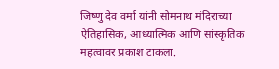जिष्णु देव वर्मा यांनी सोमनाथ मंदिराच्या ऐतिहासिक, आध्यात्मिक आणि सांस्कृतिक महत्वावर प्रकाश टाकला.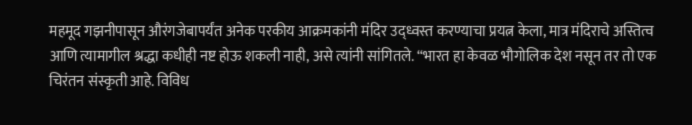महमूद गझनीपासून औरंगजेबापर्यंत अनेक परकीय आक्रमकांनी मंदिर उद्ध्वस्त करण्याचा प्रयत्न केला, मात्र मंदिराचे अस्तित्व आणि त्यामागील श्रद्धा कधीही नष्ट होऊ शकली नाही, असे त्यांनी सांगितले. “भारत हा केवळ भौगोलिक देश नसून तर तो एक चिरंतन संस्कृती आहे. विविध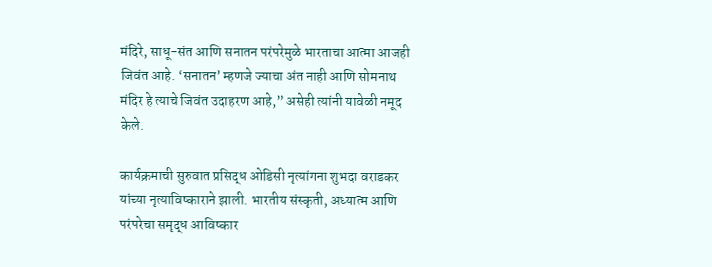मंदिरे, साधू-संत आणि सनातन परंपरेमुळे भारताचा आत्मा आजही जिवंत आहे. ‘सनातन’ म्हणजे ज्याचा अंत नाही आणि सोमनाथ मंदिर हे त्याचे जिवंत उदाहरण आहे,” असेही त्यांनी यावेळी नमूद केले.

कार्यक्रमाची सुरुवात प्रसिद्ध ओडिसी नृत्यांगना शुभदा वराडकर यांच्या नृत्याविष्काराने झाली. भारतीय संस्कृती, अध्यात्म आणि परंपरेचा समृद्ध आविष्कार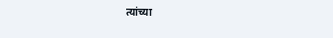त्यांच्या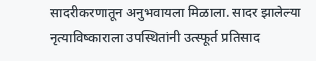सादरीकरणातून अनुभवायला मिळाला. सादर झालेल्या नृत्याविष्काराला उपस्थितांनी उत्स्फूर्त प्रतिसाद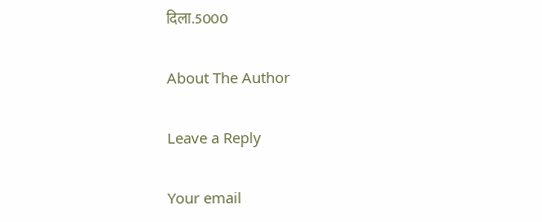दिला.5000

About The Author

Leave a Reply

Your email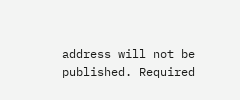address will not be published. Required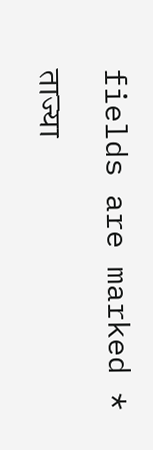fields are marked *

ताज्या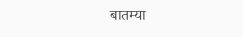बातम्या